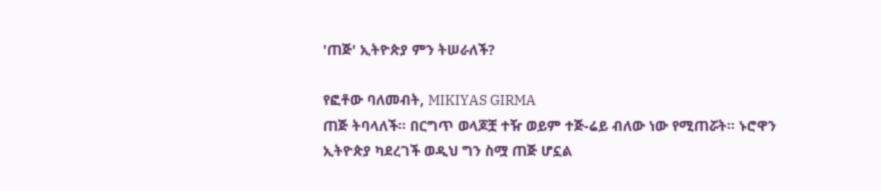'ጠጅ' ኢትዮጵያ ምን ትሠራለች?

የፎቶው ባለመብት, MIKIYAS GIRMA
ጠጅ ትባላለች። በርግጥ ወላጆቿ ተዥ ወይም ተጅ-ሬይ ብለው ነው የሚጠሯት። ኑሮዋን ኢትዮጵያ ካደረገች ወዲህ ግን ስሟ ጠጅ ሆኗል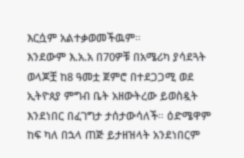እርሷም አልተቃወመችዉም።
እንደውም እ.አ.አ በ70ዎቹ በአሜሪካ ያሳደጓት ወላጆቿ ከ8 ዓመቷ ጀምሮ በተደጋጋሚ ወደ ኢትዮጰያ ምግብ ቤት አዘውትረው ይወስዷት እንደነበር በፈገግታ ታሰታውሳለች። ዕድሜዋም ከፍ ካለ በኋላ ጠጅ ይታዘዝላት አንደነበርም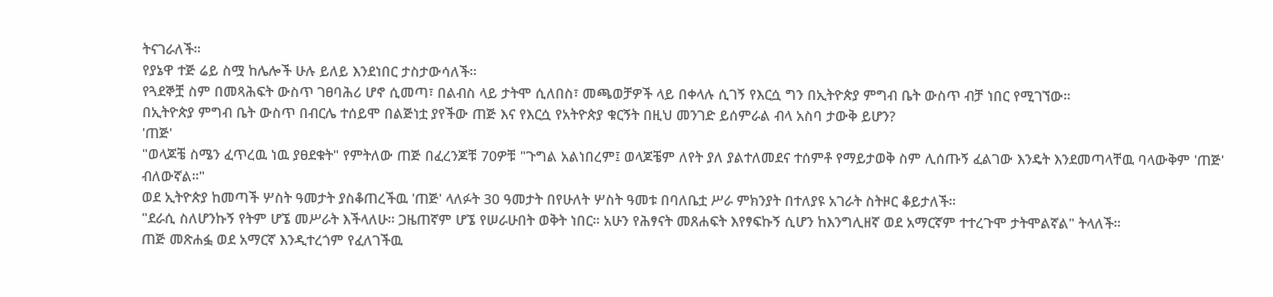ትናገራለች።
የያኔዋ ተጅ ሬይ ስሟ ከሌሎች ሁሉ ይለይ እንደነበር ታስታውሳለች።
የጓደኞቿ ስም በመጻሕፍት ውስጥ ገፀባሕሪ ሆኖ ሲመጣ፣ በልብስ ላይ ታትሞ ሲለበስ፣ መጫወቻዎች ላይ በቀላሉ ሲገኝ የእርሷ ግን በኢትዮጵያ ምግብ ቤት ውስጥ ብቻ ነበር የሚገኘው።
በኢትዮጵያ ምግብ ቤት ውስጥ በብርሌ ተሰይሞ በልጅነቷ ያየችው ጠጅ እና የእርሷ የአትዮጵያ ቁርኝት በዚህ መንገድ ይሰምራል ብላ አስባ ታውቅ ይሆን?
'ጠጅ'
"ወላጆቼ ስሜን ፈጥረዉ ነዉ ያፀደቁት" የምትለው ጠጅ በፈረንጆቹ 70ዎቹ "ጉግል አልነበረም፤ ወላጆቼም ለየት ያለ ያልተለመደና ተሰምቶ የማይታወቅ ስም ሊሰጡኝ ፈልገው እንዴት እንደመጣላቸዉ ባላውቅም 'ጠጅ' ብለውኛል።"
ወደ ኢትዮጵያ ከመጣች ሦስት ዓመታት ያስቆጠረችዉ 'ጠጅ' ላለፉት 30 ዓመታት በየሁለት ሦስት ዓመቱ በባለቤቷ ሥራ ምክንያት በተለያዩ አገራት ስትዞር ቆይታለች።
"ደራሲ ስለሆንኩኝ የትም ሆኜ መሥራት እችላለሁ። ጋዜጠኛም ሆኜ የሠራሁበት ወቅት ነበር። አሁን የሕፃናት መጸሐፍት እየፃፍኩኝ ሲሆን ከእንግሊዘኛ ወደ አማርኛም ተተረጉሞ ታትሞልኛል" ትላለች።
ጠጅ መጽሐፏ ወደ አማርኛ እንዲተረጎም የፈለገችዉ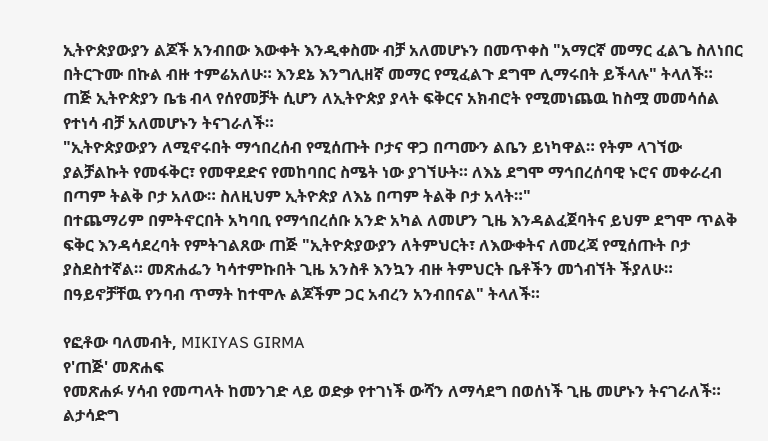ኢትዮጵያውያን ልጆች አንብበው እውቀት እንዲቀስሙ ብቻ አለመሆኑን በመጥቀስ "አማርኛ መማር ፈልጌ ስለነበር በትርጉሙ በኩል ብዙ ተምሬአለሁ። እንደኔ እንግሊዘኛ መማር የሚፈልጉ ደግሞ ሊማሩበት ይችላሉ" ትላለች።
ጠጅ ኢትዮጵያን ቤቴ ብላ የሰየመቻት ሲሆን ለኢትዮጵያ ያላት ፍቅርና አክብሮት የሚመነጨዉ ከስሟ መመሳሰል የተነሳ ብቻ አለመሆኑን ትናገራለች።
"ኢትዮጵያውያን ለሚኖሩበት ማኅበረሰብ የሚሰጡት ቦታና ዋጋ በጣሙን ልቤን ይነካዋል። የትም ላገኘው ያልቻልኩት የመፋቅር፣ የመዋደድና የመከባበር ስሜት ነው ያገኘሁት። ለእኔ ደግሞ ማኅበረሰባዊ ኑሮና መቀራረብ በጣም ትልቅ ቦታ አለው። ስለዚህም ኢትዮጵያ ለእኔ በጣም ትልቅ ቦታ አላት።"
በተጨማሪም በምትኖርበት አካባቢ የማኅበረሰቡ አንድ አካል ለመሆን ጊዜ እንዳልፈጀባትና ይህም ደግሞ ጥልቅ ፍቅር እንዳሳደረባት የምትገልጸው ጠጅ "ኢትዮጵያውያን ለትምህርት፣ ለእውቀትና ለመረጃ የሚሰጡት ቦታ ያስደስተኛል። መጽሐፌን ካሳተምኩበት ጊዜ አንስቶ እንኳን ብዙ ትምህርት ቤቶችን መጎብኘት ችያለሁ። በዓይኖቻቸዉ የንባብ ጥማት ከተሞሉ ልጆችም ጋር አብረን አንብበናል" ትላለች።

የፎቶው ባለመብት, MIKIYAS GIRMA
የ'ጠጅ' መጽሐፍ
የመጽሐፉ ሃሳብ የመጣላት ከመንገድ ላይ ወድቃ የተገነች ውሻን ለማሳደግ በወሰነች ጊዜ መሆኑን ትናገራለች።
ልታሳድግ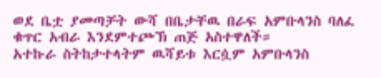ወደ ቤቷ ያመጣቻት ውሻ በቤታቸዉ በራፍ አምቡላንስ ባለፈ ቁጥር አብራ እንደምተጮኽ ጠጅ አስተዋለች።
አተኩራ ስትከታተላትም ዉሻይቱ እርሷም አምቡላንስ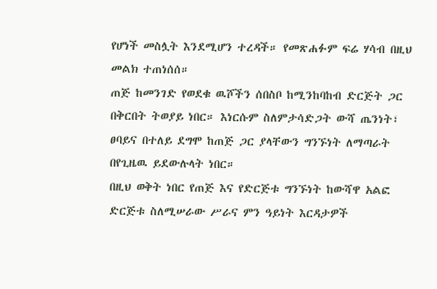የሆነች መስሏት እንደሚሆን ተረዳች። የመጽሐፉም ፍሬ ሃሳብ በዚህ መልክ ተጠነሰሰ።
ጠጅ ከመንገድ የወደቁ ዉሾችን ሰበስቦ ከሚንከባከብ ድርጅት ጋር በቅርበት ትወያይ ነበር። እነርሱም ስለምታሳድጋት ውሻ ጤንነት፣ ፀባይና በተለይ ደግሞ ከጠጅ ጋር ያላቸውን ግንኙነት ለማጣራት በየጊዜዉ ይደውሉላት ነበር።
በዚህ ወቅት ነበር የጠጅ እና የድርጅቱ ግንኙነት ከውሻዋ አልፎ ድርጅቱ ስለሚሠራው ሥራና ምን ዓይነት እርዳታዎች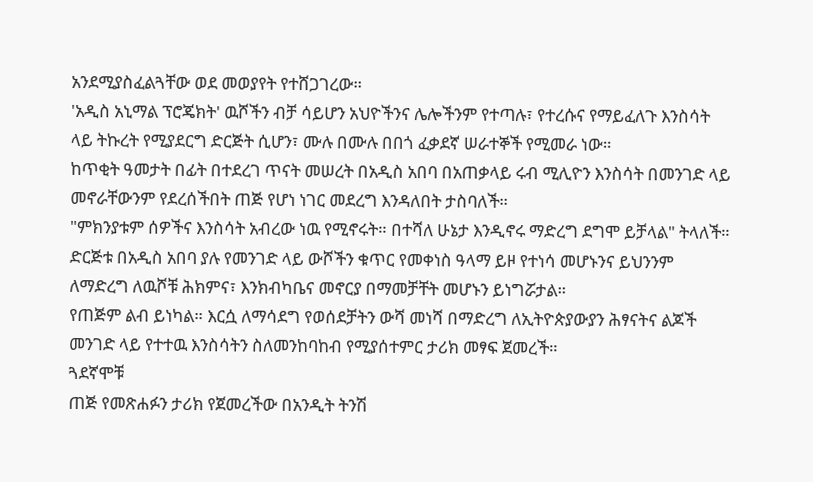አንደሚያስፈልጓቸው ወደ መወያየት የተሸጋገረው።
'አዲስ አኒማል ፕሮጄክት' ዉሾችን ብቻ ሳይሆን አህዮችንና ሌሎችንም የተጣሉ፣ የተረሱና የማይፈለጉ እንስሳት ላይ ትኩረት የሚያደርግ ድርጅት ሲሆን፣ ሙሉ በሙሉ በበጎ ፈቃደኛ ሠራተኞች የሚመራ ነው።
ከጥቂት ዓመታት በፊት በተደረገ ጥናት መሠረት በአዲስ አበባ በአጠቃላይ ሩብ ሚሊዮን እንስሳት በመንገድ ላይ መኖራቸውንም የደረሰችበት ጠጅ የሆነ ነገር መደረግ እንዳለበት ታስባለች።
"ምክንያቱም ሰዎችና እንስሳት አብረው ነዉ የሚኖሩት። በተሻለ ሁኔታ እንዲኖሩ ማድረግ ደግሞ ይቻላል" ትላለች።
ድርጅቱ በአዲስ አበባ ያሉ የመንገድ ላይ ውሾችን ቁጥር የመቀነስ ዓላማ ይዞ የተነሳ መሆኑንና ይህንንም ለማድረግ ለዉሾቹ ሕክምና፣ እንክብካቤና መኖርያ በማመቻቸት መሆኑን ይነግሯታል።
የጠጅም ልብ ይነካል። እርሷ ለማሳደግ የወሰደቻትን ውሻ መነሻ በማድረግ ለኢትዮጵያውያን ሕፃናትና ልጆች መንገድ ላይ የተተዉ እንስሳትን ስለመንከባከብ የሚያሰተምር ታሪክ መፃፍ ጀመረች።
ጓደኛሞቹ
ጠጅ የመጽሐፉን ታሪክ የጀመረችው በአንዲት ትንሽ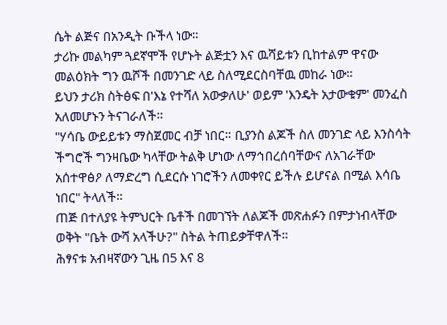ሴት ልጅና በአንዲት ቡችላ ነው።
ታሪኩ መልካም ጓደኛሞች የሆኑት ልጅቷን እና ዉሻይቱን ቢከተልም ዋናው መልዕክት ግን ዉሾች በመንገድ ላይ ስለሚደርስባቸዉ መከራ ነው።
ይህን ታሪክ ስትፅፍ በ'እኔ የተሻለ አውቃለሁ' ወይም 'እንዴት አታውቁም' መንፈስ አለመሆኑን ትናገራለች።
"ሃሳቤ ውይይቱን ማስጀመር ብቻ ነበር። ቢያንስ ልጆች ስለ መንገድ ላይ እንስሳት ችግሮች ግንዛቤው ካላቸው ትልቅ ሆነው ለማኅበረሰባቸውና ለአገራቸው አሰተዋፅዖ ለማድረግ ሲደርሱ ነገሮችን ለመቀየር ይችሉ ይሆናል በሚል እሳቤ ነበር" ትላለች።
ጠጅ በተለያዩ ትምህርት ቤቶች በመገኘት ለልጆች መጽሐፉን በምታነብላቸው ወቅት "ቤት ውሻ አላችሁ?" ስትል ትጠይቃቸዋለች።
ሕፃናቱ አብዛኛውን ጊዜ በ5 እና 8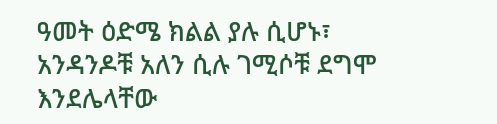ዓመት ዕድሜ ክልል ያሉ ሲሆኑ፣ አንዳንዶቹ አለን ሲሉ ገሚሶቹ ደግሞ እንደሌላቸው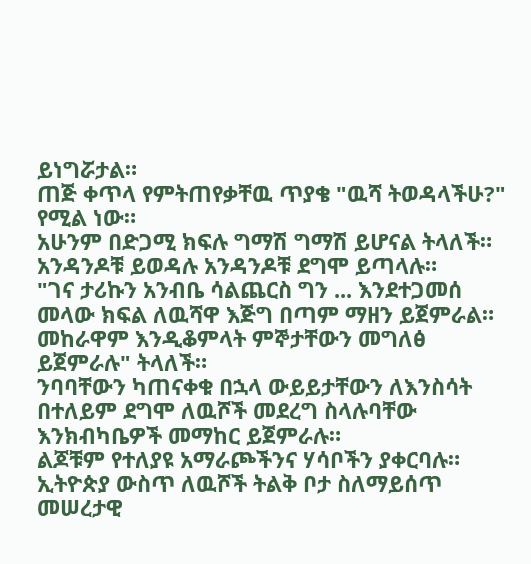ይነግሯታል።
ጠጅ ቀጥላ የምትጠየቃቸዉ ጥያቄ "ዉሻ ትወዳላችሁ?" የሚል ነው።
አሁንም በድጋሚ ክፍሉ ግማሽ ግማሽ ይሆናል ትላለች። አንዳንዶቹ ይወዳሉ አንዳንዶቹ ደግሞ ይጣላሉ።
"ገና ታሪኩን አንብቤ ሳልጨርስ ግን ... እንደተጋመሰ መላው ክፍል ለዉሻዋ እጅግ በጣም ማዘን ይጀምራል። መከራዋም እንዲቆምላት ምኞታቸውን መግለፅ ይጀምራሉ" ትላለች።
ንባባቸውን ካጠናቀቁ በኋላ ውይይታቸውን ለእንስሳት በተለይም ደግሞ ለዉሾች መደረግ ስላሉባቸው እንክብካቤዎች መማከር ይጀምራሉ።
ልጆቹም የተለያዩ አማራጮችንና ሃሳቦችን ያቀርባሉ። ኢትዮጵያ ውስጥ ለዉሾች ትልቅ ቦታ ስለማይሰጥ መሠረታዊ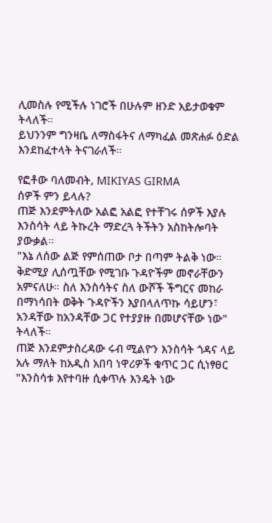ሊመስሉ የሚችሉ ነገሮች በሁሉም ዘንድ አይታወቁም ትላለች።
ይህንንም ግንዛቤ ለማስፋትና ለማካፈል መጽሐፉ ዕድል እንደከፈተላት ትናገራለች።

የፎቶው ባለመብት, MIKIYAS GIRMA
ሰዎች ምን ይላሉ?
ጠጅ እንደምትለው አልፎ አልፎ የተቸገሩ ሰዎች እያሉ እንስሳት ላይ ትኩረት ማድረጓ ትችትን አስከትሎባት ያውቃል።
"እኔ ለሰው ልጅ የምሰጠው ቦታ በጣም ትልቅ ነው። ቅድሚያ ሊሰጧቸው የሚገቡ ጉዳዮችም መኖራቸውን አምናለሁ። ስለ እንስሳትና ስለ ውሾች ችግርና መከራ በማነሳበት ወቅት ጉዳዮችን እያበላለጥኩ ሳይሆን፣ አንዳቸው ከአንዳቸው ጋር የተያያዙ በመሆናቸው ነው" ትላለች።
ጠጅ እንደምታስረዳው ሩብ ሚልዮን እንስሳት ጎዳና ላይ አሉ ማለት ከአዲስ አበባ ነዋሪዎች ቁጥር ጋር ሲነፃፀር "እንስሳቱ እየተባዙ ሲቀጥሉ እንዴት ነው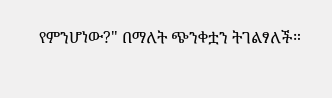የምንሆነው?" በማለት ጭንቀቷን ትገልፃለች።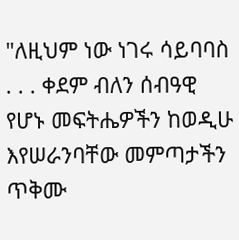"ለዚህም ነው ነገሩ ሳይባባስ . . . ቀደም ብለን ሰብዓዊ የሆኑ መፍትሔዎችን ከወዲሁ እየሠራንባቸው መምጣታችን ጥቅሙ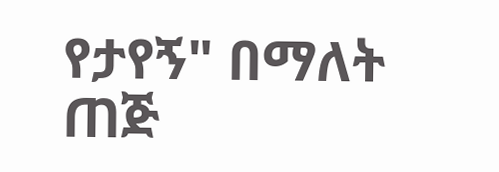የታየኝ" በማለት ጠጅ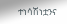ተነሳሽነቷንና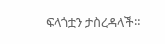ፍላጎቷን ታስረዳላች።